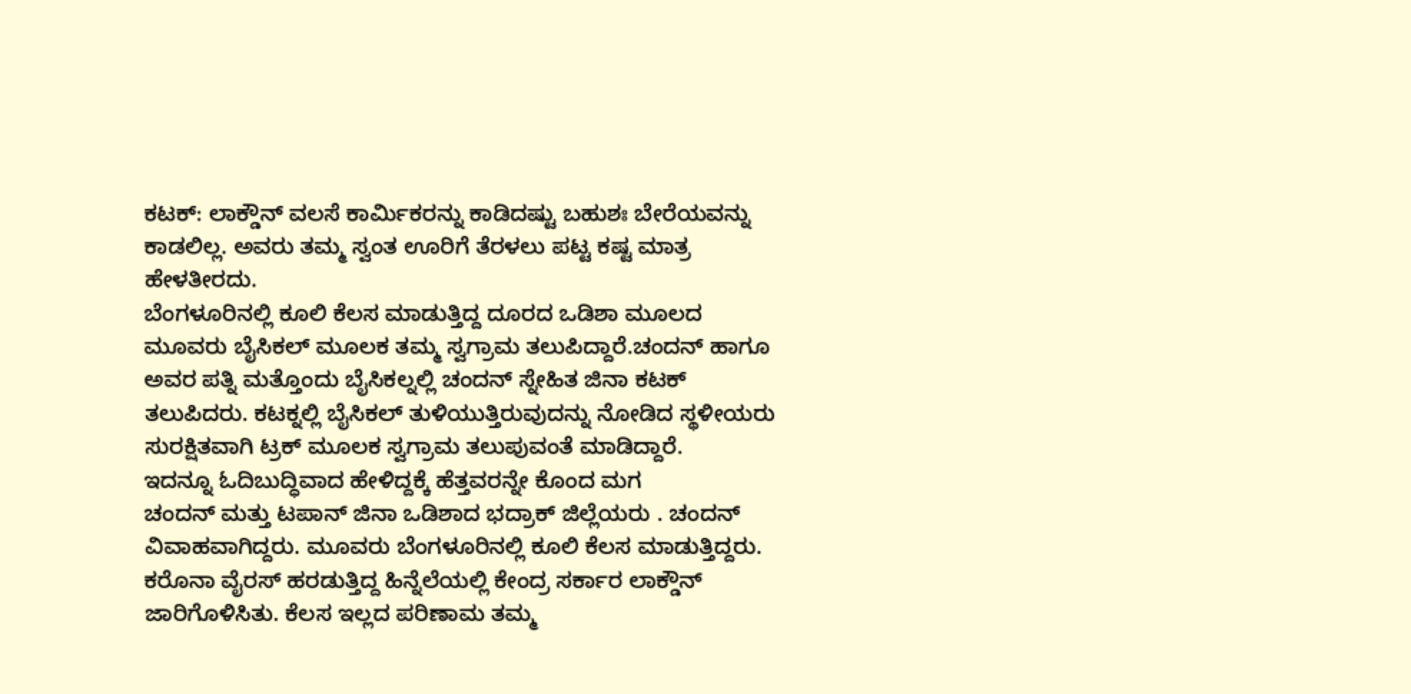ಕಟಕ್: ಲಾಕ್ಡೌನ್ ವಲಸೆ ಕಾರ್ಮಿಕರನ್ನು ಕಾಡಿದಷ್ಟು ಬಹುಶಃ ಬೇರೆಯವನ್ನು ಕಾಡಲಿಲ್ಲ. ಅವರು ತಮ್ಮ ಸ್ವಂತ ಊರಿಗೆ ತೆರಳಲು ಪಟ್ಟ ಕಷ್ಟ ಮಾತ್ರ ಹೇಳತೀರದು.
ಬೆಂಗಳೂರಿನಲ್ಲಿ ಕೂಲಿ ಕೆಲಸ ಮಾಡುತ್ತಿದ್ದ ದೂರದ ಒಡಿಶಾ ಮೂಲದ ಮೂವರು ಬೈಸಿಕಲ್ ಮೂಲಕ ತಮ್ಮ ಸ್ವಗ್ರಾಮ ತಲುಪಿದ್ದಾರೆ.ಚಂದನ್ ಹಾಗೂ ಅವರ ಪತ್ನಿ ಮತ್ತೊಂದು ಬೈಸಿಕಲ್ನಲ್ಲಿ ಚಂದನ್ ಸ್ನೇಹಿತ ಜಿನಾ ಕಟಕ್ ತಲುಪಿದರು. ಕಟಕ್ನಲ್ಲಿ ಬೈಸಿಕಲ್ ತುಳಿಯುತ್ತಿರುವುದನ್ನು ನೋಡಿದ ಸ್ಥಳೀಯರು ಸುರಕ್ಷಿತವಾಗಿ ಟ್ರಕ್ ಮೂಲಕ ಸ್ವಗ್ರಾಮ ತಲುಪುವಂತೆ ಮಾಡಿದ್ದಾರೆ.
ಇದನ್ನೂ ಓದಿಬುದ್ಧಿವಾದ ಹೇಳಿದ್ದಕ್ಕೆ ಹೆತ್ತವರನ್ನೇ ಕೊಂದ ಮಗ
ಚಂದನ್ ಮತ್ತು ಟಪಾನ್ ಜಿನಾ ಒಡಿಶಾದ ಭದ್ರಾಕ್ ಜಿಲ್ಲೆಯರು . ಚಂದನ್ ವಿವಾಹವಾಗಿದ್ದರು. ಮೂವರು ಬೆಂಗಳೂರಿನಲ್ಲಿ ಕೂಲಿ ಕೆಲಸ ಮಾಡುತ್ತಿದ್ದರು. ಕರೊನಾ ವೈರಸ್ ಹರಡುತ್ತಿದ್ದ ಹಿನ್ನೆಲೆಯಲ್ಲಿ ಕೇಂದ್ರ ಸರ್ಕಾರ ಲಾಕ್ಡೌನ್ ಜಾರಿಗೊಳಿಸಿತು. ಕೆಲಸ ಇಲ್ಲದ ಪರಿಣಾಮ ತಮ್ಮ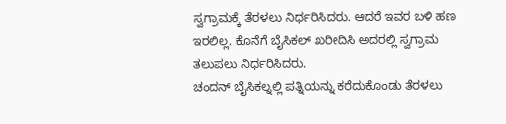ಸ್ವಗ್ರಾಮಕ್ಕೆ ತೆರಳಲು ನಿರ್ಧರಿಸಿದರು. ಆದರೆ ಇವರ ಬಳಿ ಹಣ ಇರಲಿಲ್ಲ. ಕೊನೆಗೆ ಬೈಸಿಕಲ್ ಖರೀದಿಸಿ ಅದರಲ್ಲಿ ಸ್ವಗ್ರಾಮ ತಲುಪಲು ನಿರ್ಧರಿಸಿದರು.
ಚಂದನ್ ಬೈಸಿಕಲ್ನಲ್ಲಿ ಪತ್ನಿಯನ್ನು ಕರೆದುಕೊಂಡು ತೆರಳಲು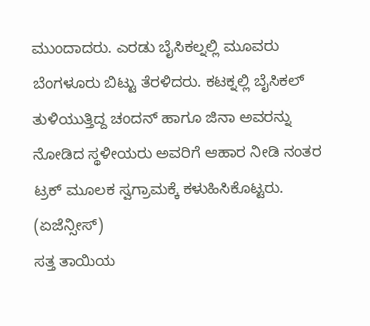ಮುಂದಾದರು. ಎರಡು ಬೈಸಿಕಲ್ನಲ್ಲಿ ಮೂವರು ಬೆಂಗಳೂರು ಬಿಟ್ಟು ತೆರಳಿದರು. ಕಟಕ್ನಲ್ಲಿ ಬೈಸಿಕಲ್ ತುಳಿಯುತ್ತಿದ್ದ ಚಂದನ್ ಹಾಗೂ ಜಿನಾ ಅವರನ್ನು ನೋಡಿದ ಸ್ಥಳೀಯರು ಅವರಿಗೆ ಆಹಾರ ನೀಡಿ ನಂತರ ಟ್ರಕ್ ಮೂಲಕ ಸ್ವಗ್ರಾಮಕ್ಕೆ ಕಳುಹಿಸಿಕೊಟ್ಟರು. (ಏಜೆನ್ಸೀಸ್)
ಸತ್ತ ತಾಯಿಯ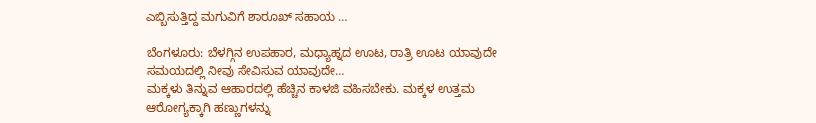ಎಬ್ಬಿಸುತ್ತಿದ್ದ ಮಗುವಿಗೆ ಶಾರೂಖ್ ಸಹಾಯ …

ಬೆಂಗಳೂರು: ಬೆಳಗ್ಗಿನ ಉಪಹಾರ, ಮಧ್ಯಾಹ್ನದ ಊಟ, ರಾತ್ರಿ ಊಟ ಯಾವುದೇ ಸಮಯದಲ್ಲಿ ನೀವು ಸೇವಿಸುವ ಯಾವುದೇ…
ಮಕ್ಕಳು ತಿನ್ನುವ ಆಹಾರದಲ್ಲಿ ಹೆಚ್ಚಿನ ಕಾಳಜಿ ವಹಿಸಬೇಕು. ಮಕ್ಕಳ ಉತ್ತಮ ಆರೋಗ್ಯಕ್ಕಾಗಿ ಹಣ್ಣುಗಳನ್ನು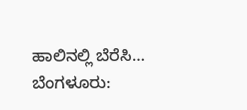ಹಾಲಿನಲ್ಲಿ ಬೆರೆಸಿ…
ಬೆಂಗಳೂರು: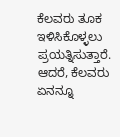ಕೆಲವರು ತೂಕ ಇಳಿಸಿಕೊಳ್ಳಲು ಪ್ರಯತ್ನಿಸುತ್ತಾರೆ. ಆದರೆ, ಕೆಲವರು ಏನನ್ನೂ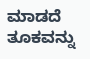ಮಾಡದೆ ತೂಕವನ್ನು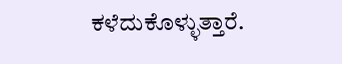ಕಳೆದುಕೊಳ್ಳುತ್ತಾರೆ.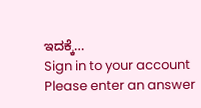ಇದಕ್ಕೆ…
Sign in to your account
Please enter an answer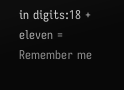in digits:18 + eleven =
Remember me